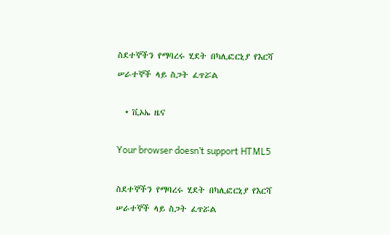ስደተኞችን የማባረሩ ሂደት በካሊፎርኒያ የእርሻ ሠራተኞች ላይ ስጋት ፈጥሯል

  • ቪኦኤ ዜና

Your browser doesn’t support HTML5

ስደተኞችን የማባረሩ ሂደት በካሊፎርኒያ የእርሻ ሠራተኞች ላይ ስጋት ፈጥሯል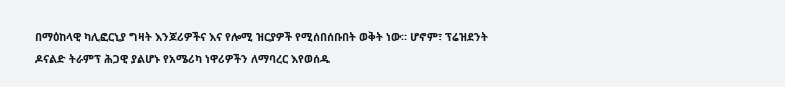በማዕከላዊ ካሊፎርኒያ ግዛት እንጆሪዎችና እና የሎሚ ዝርያዎች የሚሰበሰቡበት ወቅት ነው። ሆኖም፣ ፕሬዝደንት ዶናልድ ትራምፕ ሕጋዊ ያልሆኑ የአሜሪካ ነዋሪዎችን ለማባረር እየወሰዱ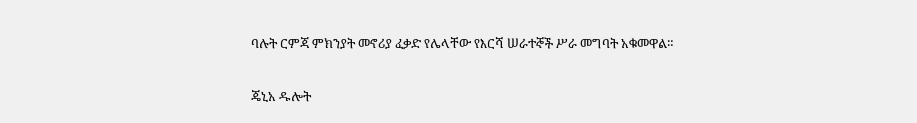ባሉት ርምጃ ምክንያት መኖሪያ ፈቃድ የሌላቸው የእርሻ ሠራተኞች ሥራ መግባት አቁመዋል።

ጄኒአ ዱሎት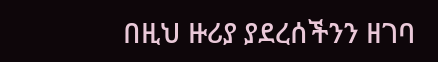በዚህ ዙሪያ ያደረሰችንን ዘገባ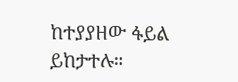ከተያያዘው ፋይል ይከታተሉ።